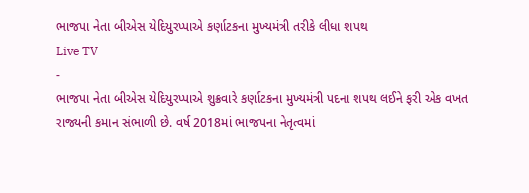ભાજપા નેતા બીએસ યેદિયુરપ્પાએ કર્ણાટકના મુખ્યમંત્રી તરીકે લીધા શપથ
Live TV
-
ભાજપા નેતા બીએસ યેદિયુરપ્પાએ શુક્રવારે કર્ણાટકના મુખ્યમંત્રી પદના શપથ લઈને ફરી એક વખત રાજ્યની કમાન સંભાળી છે. વર્ષ 2018માં ભાજપના નેતૃત્વમાં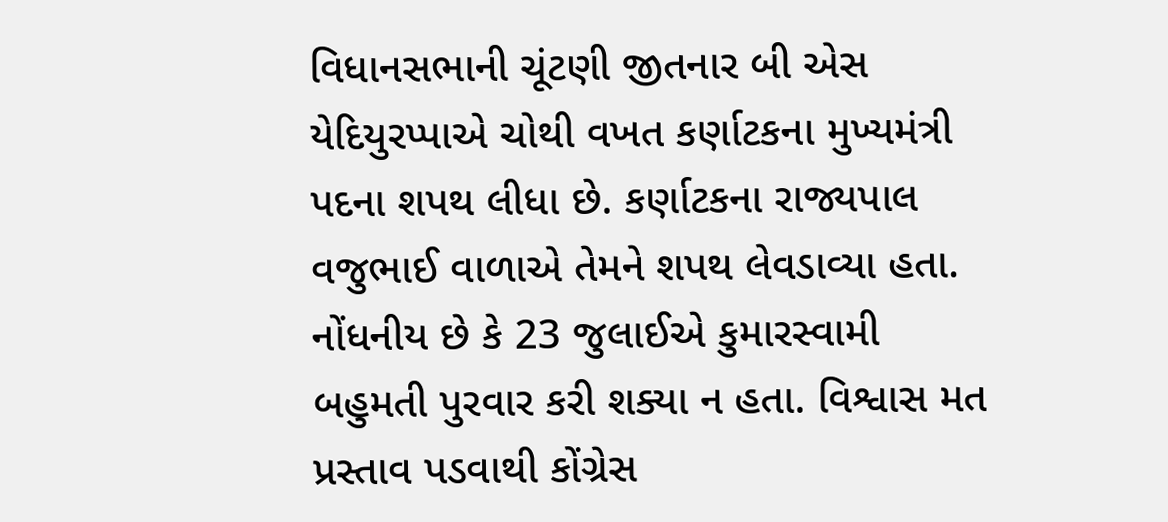વિધાનસભાની ચૂંટણી જીતનાર બી એસ યેદિયુરપ્પાએ ચોથી વખત કર્ણાટકના મુખ્યમંત્રી પદના શપથ લીધા છે. કર્ણાટકના રાજ્યપાલ વજુભાઈ વાળાએ તેમને શપથ લેવડાવ્યા હતા. નોંધનીય છે કે 23 જુલાઈએ કુમારસ્વામી બહુમતી પુરવાર કરી શક્યા ન હતા. વિશ્વાસ મત પ્રસ્તાવ પડવાથી કોંગ્રેસ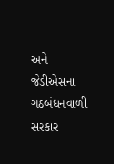અને જેડીએસના ગઠબંધનવાળી સરકાર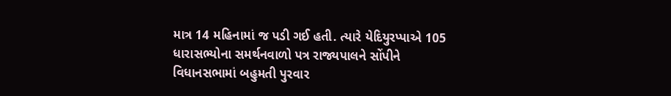માત્ર 14 મહિનામાં જ પડી ગઈ હતી. ત્યારે યેદિયુરપ્પાએ 105 ધારાસભ્યોના સમર્થનવાળો પત્ર રાજ્યપાલને સોંપીને વિધાનસભામાં બહુમતી પુરવાર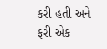કરી હતી અને ફરી એક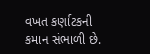વખત કર્ણાટકની કમાન સંભાળી છે.